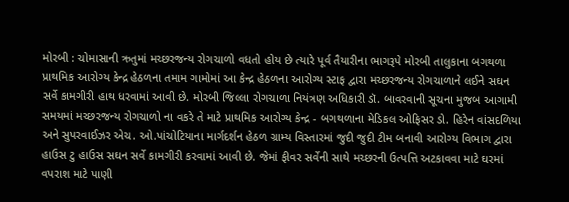મોરબી : ચોમાસાની ઋતુમાં મચ્છરજન્ય રોગચાળો વધતો હોય છે ત્યારે પૂર્વ તૈયારીના ભાગરૂપે મોરબી તાલુકાના બગથળા પ્રાથમિક આરોગ્ય કેન્દ્ર હેઠળના તમામ ગામોમાં આ કેન્દ્ર હેઠળના આરોગ્ય સ્ટાફ દ્વારા મચ્છરજન્ય રોગચાળાને લઈને સઘન સર્વે કામગીરી હાથ ધરવામાં આવી છે. મોરબી જિલ્લા રોગચાળા નિયંત્રણ અધિકારી ડૉ. બાવરવાની સૂચના મુજબ આગામી સમયમાં મચ્છરજન્ય રોગચાળો ના વકરે તે માટે પ્રાથમિક આરોગ્ય કેન્દ્ર - બગથળાના મેડિકલ ઓફિસર ડો. હિરેન વાંસદળિયા અને સુપરવાઈઝર એચ. ઓ.પાંચોટિયાના માર્ગદર્શન હેઠળ ગ્રામ્ય વિસ્તારમાં જુદી જુદી ટીમ બનાવી આરોગ્ય વિભાગ દ્વારા હાઉસ ટુ હાઉસ સઘન સર્વે કામગીરી કરવામાં આવી છે. જેમાં ફીવર સર્વેની સાથે મચ્છરની ઉત્પત્તિ અટકાવવા માટે ઘરમાં વપરાશ માટે પાણી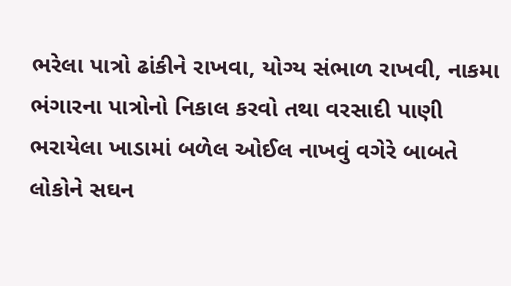ભરેલા પાત્રો ઢાંકીને રાખવા, યોગ્ય સંભાળ રાખવી, નાકમા ભંગારના પાત્રોનો નિકાલ કરવો તથા વરસાદી પાણી ભરાયેલા ખાડામાં બળેલ ઓઈલ નાખવું વગેરે બાબતે લોકોને સઘન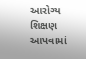આરોગ્ય શિક્ષણ આપવામાં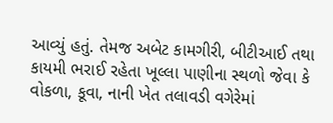આવ્યું હતું. તેમજ અબેટ કામગીરી, બીટીઆઈ તથા કાયમી ભરાઈ રહેતા ખૂલ્લા પાણીના સ્થળો જેવા કે વોકળા, કૂવા, નાની ખેત તલાવડી વગેરેમાં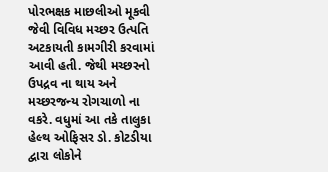પોરભક્ષક માછલીઓ મૂકવી જેવી વિવિધ મચ્છર ઉત્પતિ અટકાયતી કામગીરી કરવામાં આવી હતી. જેથી મચ્છરનો ઉપદ્રવ ના થાય અને મચ્છરજન્ય રોગચાળો ના વકરે. વધુમાં આ તકે તાલુકા હેલ્થ ઓફિસર ડો. કોટડીયા દ્વારા લોકોને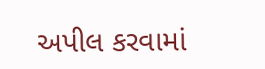અપીલ કરવામાં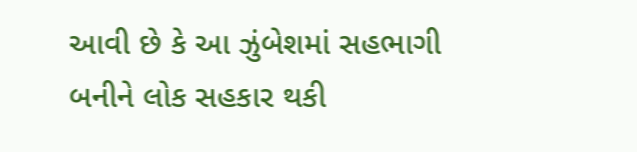આવી છે કે આ ઝુંબેશમાં સહભાગી બનીને લોક સહકાર થકી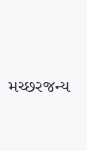મચ્છરજન્ય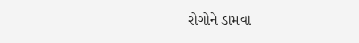રોગોને ડામવા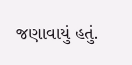જણાવાયું હતું.